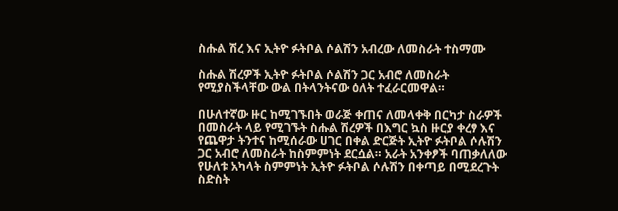ስሑል ሽረ እና ኢትዮ ፉትቦል ሶልሽን አብረው ለመስራት ተስማሙ

ስሑል ሽረዎች ኢትዮ ፉትቦል ሶልሽን ጋር አብሮ ለመስራት የሚያስችላቸው ውል በትላንትናው ዕለት ተፈራርመዋል።

በሁለተኛው ዙር ከሚገኙበት ወራጅ ቀጠና ለመላቀቅ በርካታ ስራዎች በመስራት ላይ የሚገኙት ስሑል ሽረዎች በእግር ኳስ ዙርያ ቀረፃ እና የጨዋታ ትንተና ከሚሰራው ሀገር በቀል ድርጅት ኢትዮ ፉትቦል ሶሉሽን ጋር አብሮ ለመስራት ከስምምነት ደርሷል። አራት አንቀፆች ባጠቃለለው የሁለቱ አካላት ስምምነት ኢትዮ ፉትቦል ሶሉሽን በቀጣይ በሚደረጉት ስድስት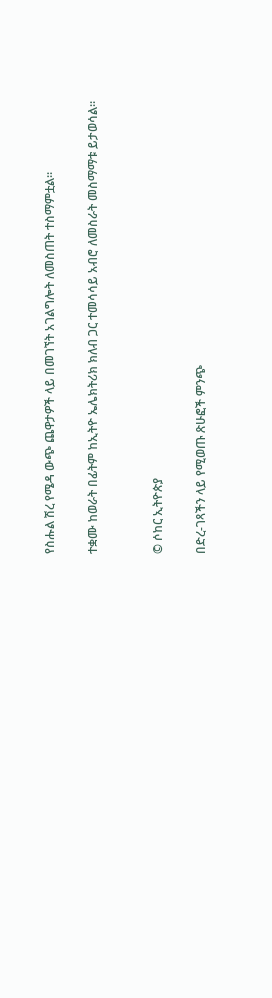የስሑል ሽረ የሜዳ ውጭ ጨዋታዎች ላይ በመገኘት አገልግሎት ለመስጠት ተስማምቷል።

ተቋሙ ከወራት በፊትም ከኢትዮ ኤሌክትሪክ ክለብ ጋር ተመሳሳይ አብሮ ለመስራት መስማማቱ ይታወሳል።


© ሶከር ኢትዮጵያ

በድረ-ገጻችን ላይ የሚወጡ ጽሁፎች ምንጭ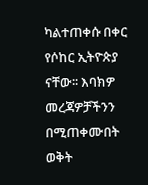ካልተጠቀሱ በቀር የሶከር ኢትዮጵያ ናቸው፡፡ እባክዎ መረጃዎቻችንን በሚጠቀሙበት ወቅት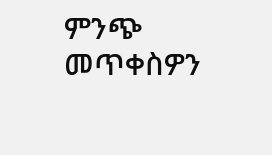ምንጭ መጥቀስዎን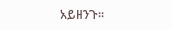አይዘንጉ፡፡